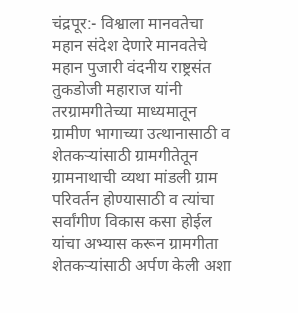चंद्रपूर:- विश्वाला मानवतेचा महान संदेश देणारे मानवतेचे महान पुजारी वंदनीय राष्ट्रसंत तुकडोजी महाराज यांनी तरग्रामगीतेच्या माध्यमातून ग्रामीण भागाच्या उत्थानासाठी व शेतकऱ्यांसाठी ग्रामगीतेतून ग्रामनाथाची व्यथा मांडली ग्राम परिवर्तन होण्यासाठी व त्यांचा सर्वांगीण विकास कसा होईल यांचा अभ्यास करून ग्रामगीता शेतकऱ्यांसाठी अर्पण केली अशा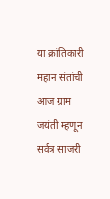या क्रांतिकारी महान संतांची आज ग्राम जयंती म्हणून सर्वत्र साजरी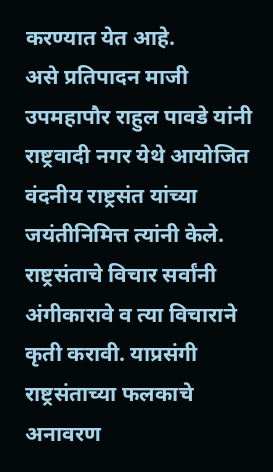करण्यात येत आहे.
असे प्रतिपादन माजी उपमहापौर राहुल पावडे यांनी राष्ट्रवादी नगर येथे आयोजित वंदनीय राष्ट्रसंत यांच्या जयंतीनिमित्त त्यांनी केले. राष्ट्रसंताचे विचार सर्वांनी अंगीकारावे व त्या विचाराने कृती करावी. याप्रसंगी राष्ट्रसंताच्या फलकाचे अनावरण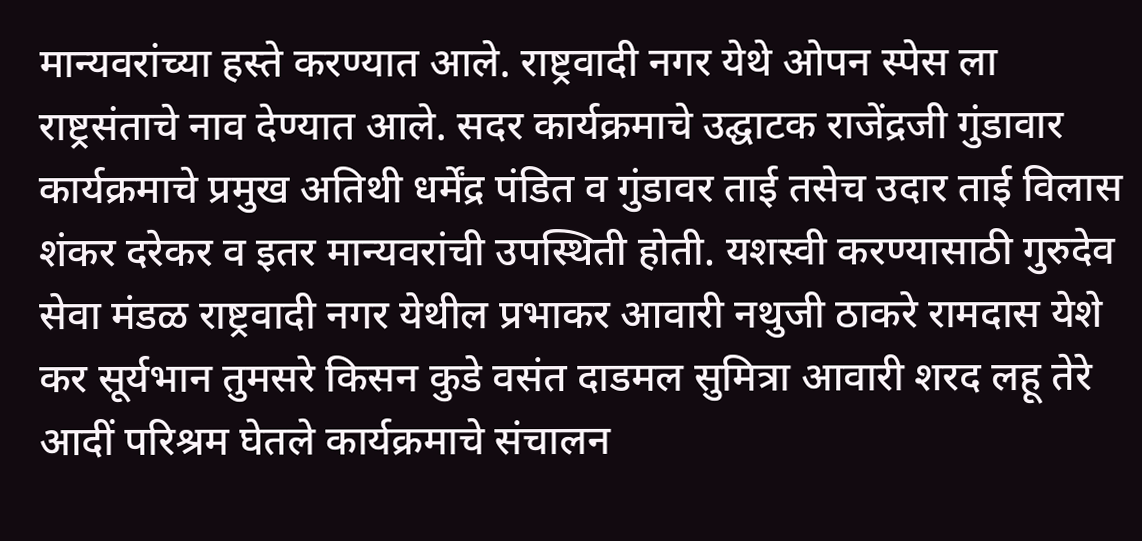मान्यवरांच्या हस्ते करण्यात आले. राष्ट्रवादी नगर येथे ओपन स्पेस ला राष्ट्रसंताचे नाव देण्यात आले. सदर कार्यक्रमाचे उद्घाटक राजेंद्रजी गुंडावार कार्यक्रमाचे प्रमुख अतिथी धर्मेंद्र पंडित व गुंडावर ताई तसेच उदार ताई विलास शंकर दरेकर व इतर मान्यवरांची उपस्थिती होती. यशस्वी करण्यासाठी गुरुदेव सेवा मंडळ राष्ट्रवादी नगर येथील प्रभाकर आवारी नथुजी ठाकरे रामदास येशे कर सूर्यभान तुमसरे किसन कुडे वसंत दाडमल सुमित्रा आवारी शरद लहू तेरे आदीं परिश्रम घेतले कार्यक्रमाचे संचालन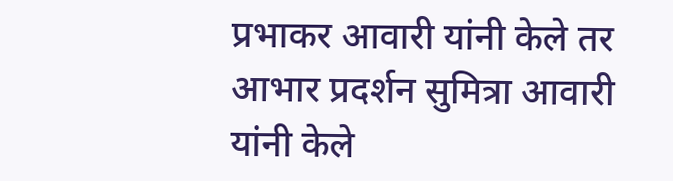प्रभाकर आवारी यांनी केले तर आभार प्रदर्शन सुमित्रा आवारी यांनी केले